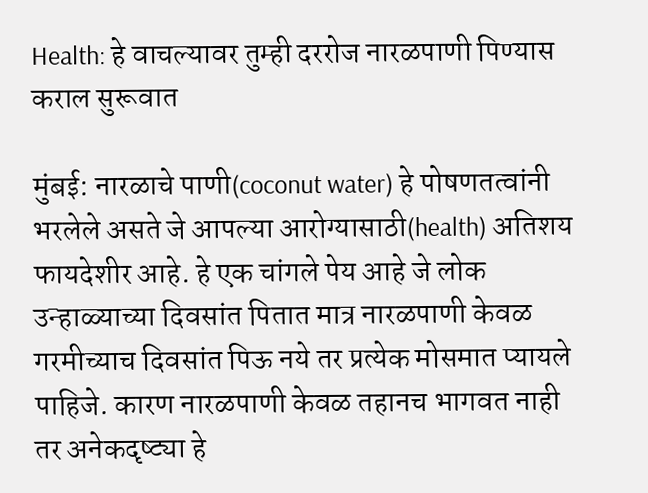Health: हे वाचल्यावर तुम्ही दररोज नारळपाणी पिण्यास कराल सुरूवात

मुंबई: नारळाचे पाणी(coconut water) हे पोषणतत्वांनी भरलेले असते जे आपल्या आरोग्यासाठी(health) अतिशय फायदेशीर आहे. हे एक चांगले पेय आहे जे लोक उन्हाळ्याच्या दिवसांत पितात मात्र नारळपाणी केवळ गरमीच्याच दिवसांत पिऊ नये तर प्रत्येक मोसमात प्यायले पाहिजे. कारण नारळपाणी केवळ तहानच भागवत नाही तर अनेकदृष्ट्या हे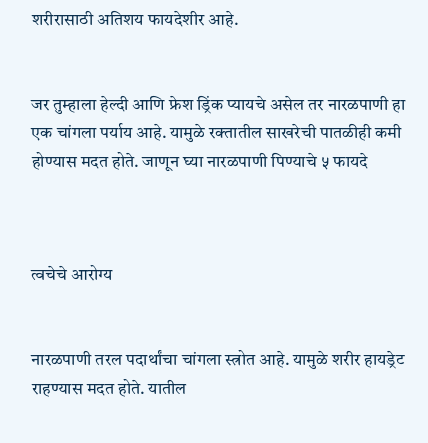शरीरासाठी अतिशय फायदेशीर आहे.


जर तुम्हाला हेल्दी आणि फ्रेश ड्रिंक प्यायचे असेल तर नारळपाणी हा एक चांगला पर्याय आहे. यामुळे रक्तातील साखरेची पातळीही कमी होण्यास मदत होते. जाणून घ्या नारळपाणी पिण्याचे ५ फायदे



त्वचेचे आरोग्य


नारळपाणी तरल पदार्थांचा चांगला स्त्रोत आहे. यामुळे शरीर हायड्रेट राहण्यास मदत होते. यातील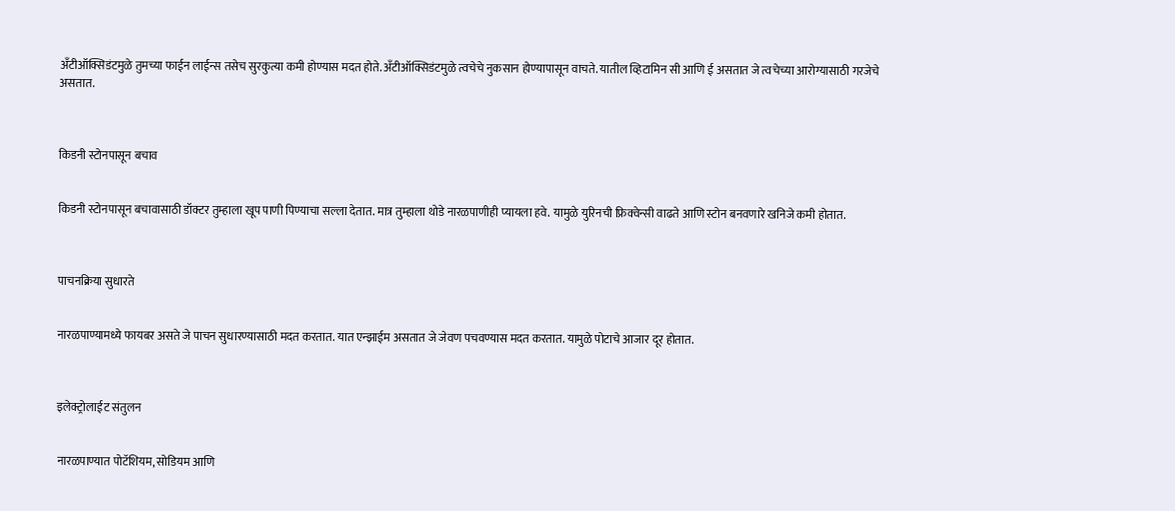अँटीऑक्सिडंटमुळे तुमच्या फाईन लाईन्स तसेच सुरकुत्या कमी होण्यास मदत होते. अँटीऑक्सिडंटमुळे त्वचेचे नुकसान होण्यापासून वाचते. यातील व्हिटामिन सी आणि ई असतात जे त्वचेच्या आरोग्यासाठी गरजेचे असतात.



किडनी स्टोनपासून बचाव


किडनी स्टोनपासून बचावासाठी डॉक्टर तुम्हाला खूप पाणी पिण्याचा सल्ला देतात. मात्र तुम्हाला थोडे नारळपाणीही प्यायला हवे. यामुळे युरिनची फ्रिक्वेन्सी वाढते आणि स्टोन बनवणारे खनिजे कमी होतात.



पाचनक्रिया सुधारते


नारळपाण्यामध्ये फायबर असते जे पाचन सुधारण्यासाठी मदत करतात. यात एन्झाईम असतात जे जेवण पचवण्यास मदत करतात. यामुळे पोटाचे आजार दूर होतात.



इलेक्ट्रोलाईट संतुलन


नारळपाण्यात पोटॅशियम, सोडियम आणि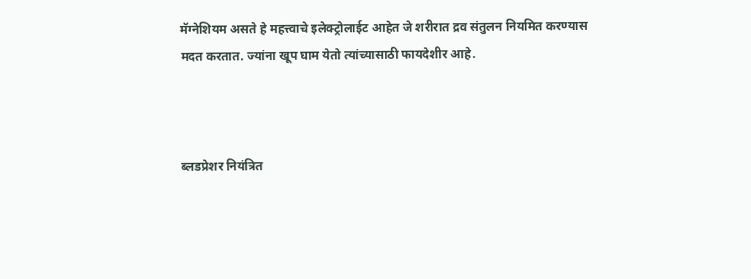मॅग्नेशियम असते हे महत्त्वाचे इलेक्ट्रोलाईट आहेत जे शरीरात द्रव संतुलन नियमित करण्यास मदत करतात. ज्यांना खूप घाम येतो त्यांच्यासाठी फायदेशीर आहे.



ब्लडप्रेशर नियंत्रित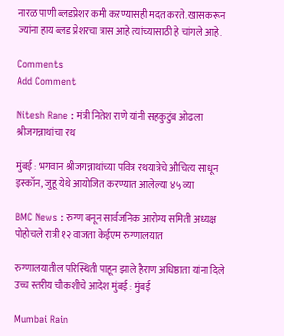नारळ पाणी ब्लडप्रेशर कमी कऱण्यासही मदत करते. खासकरून ज्यांना हाय ब्लड प्रेशरचा त्रास आहे त्यांच्यासाठी हे चांगले आहे.

Comments
Add Comment

Nitesh Rane : मंत्री नितेश राणे यांनी सहकुटुंब ओढला श्रीजगन्नाथांचा रथ

मुंबई : भगवान श्रीजगन्नाथांच्या पवित्र रथयात्रेचे औचित्य साधून इस्कॉन, जुहू येथे आयोजित करण्यात आलेल्या ४५ व्या

BMC News : रुग्ण बनून सार्वजनिक आरोग्य समिती अध्यक्ष पोहोचले रात्री १२ वाजता केईएम रुग्णालयात

रुग्णालयातील परिस्थिती पाहून झाले हैराण अधिष्ठाता यांना दिले उच्च स्तरीय चौकशीचे आदेश मुंबई : मुंबई

Mumbai Rain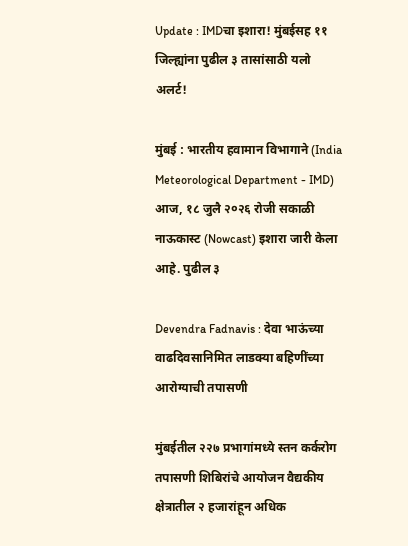Update : IMDचा इशारा! मुंबईसह ११ जिल्ह्यांना पुढील ३ तासांसाठी यलो अलर्ट!

मुंबई : भारतीय हवामान विभागाने (India Meteorological Department - IMD) आज, १८ जुलै २०२६ रोजी सकाळी नाऊकास्ट (Nowcast) इशारा जारी केला आहे. पुढील ३

Devendra Fadnavis : देवा भाऊंच्या वाढदिवसानिमित लाडक्या बहिणींच्या आरोग्याची तपासणी

मुंबईतील २२७ प्रभागांमध्ये स्तन कर्करोग तपासणी शिबिरांचे आयोजन वैद्यकीय क्षेत्रातील २ हजारांहून अधिक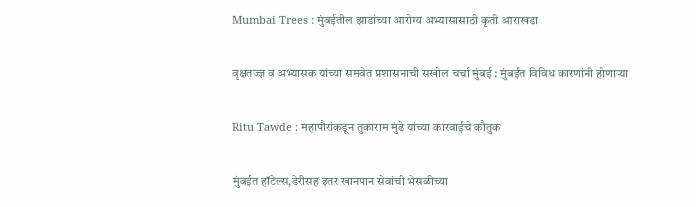Mumbai Trees : मुंबईतील झाडांच्या आरोग्य अभ्यासासाठी कृती आराखडा

वृक्षतज्ज्ञ व अभ्यासक यांच्या समवेत प्रशासनाची सखोल चर्चा मुंबई : मुंबईत विविध कारणांनी होणाऱ्या

Ritu Tawde : महापौरांकडून तुकाराम मुंढे यांच्या कारवाईचे कौतुक

मुंबईत हॉटेल्स,डेरीसह इतर खानपान सेवांची भेसळीच्या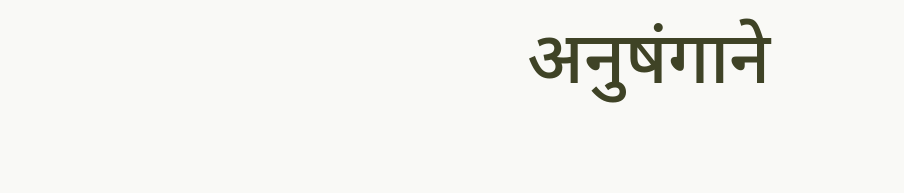अनुषंगाने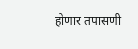होणार तपासणी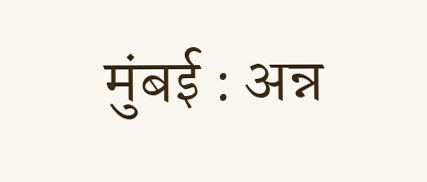मुंबई : अन्न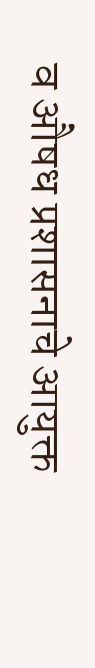व औषध प्रशासनाचे आयुक्त